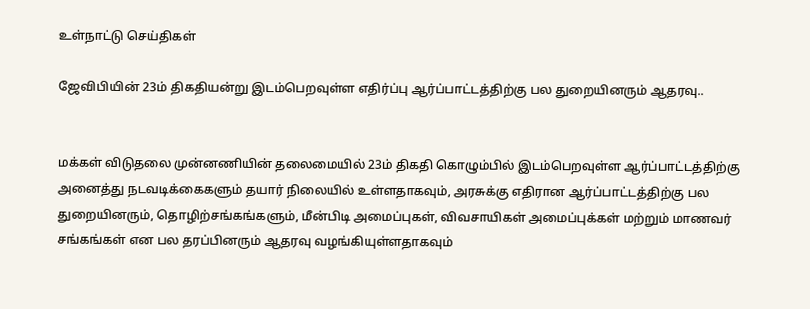உள்நாட்டு செய்திகள்

ஜேவிபியின் 23ம் திகதியன்று இடம்பெறவுள்ள எதிர்ப்பு ஆர்ப்பாட்டத்திற்கு பல துறையினரும் ஆதரவு..


மக்கள் விடுதலை முன்னணியின் தலைமையில் 23ம் திகதி கொழும்பில் இடம்பெறவுள்ள ஆர்ப்பாட்டத்திற்கு அனைத்து நடவடிக்கைகளும் தயார் நிலையில் உள்ளதாகவும், அரசுக்கு எதிரான ஆர்ப்பாட்டத்திற்கு பல துறையினரும், தொழிற்சங்கங்களும், மீன்பிடி அமைப்புகள், விவசாயிகள் அமைப்புக்கள் மற்றும் மாணவர் சங்கங்கள் என பல தரப்பினரும் ஆதரவு வழங்கியுள்ளதாகவும்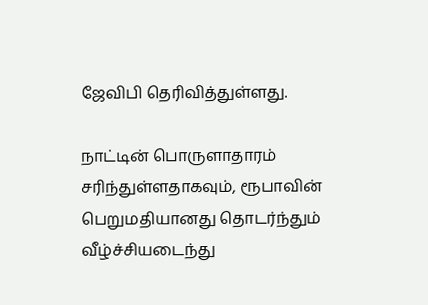ஜேவிபி தெரிவித்துள்ளது.

நாட்டின் பொருளாதாரம் சரிந்துள்ளதாகவும், ரூபாவின் பெறுமதியானது தொடர்ந்தும் வீழ்ச்சியடைந்து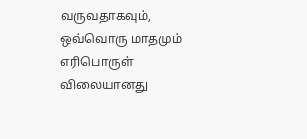வருவதாகவும், ஒவ்வொரு மாதமும் எரிபொருள் விலையானது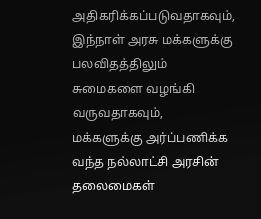அதிகரிக்கப்படுவதாகவும், இந்நாள் அரசு மக்களுக்கு பலவிதத்திலும் சுமைகளை வழங்கி வருவதாகவும், மக்களுக்கு அர்ப்பணிக்க வந்த நல்லாட்சி அரசின் தலைமைகள்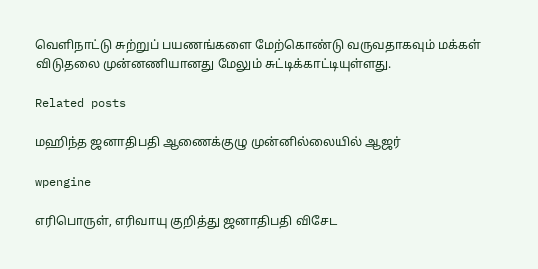வெளிநாட்டு சுற்றுப் பயணங்களை மேற்கொண்டு வருவதாகவும் மக்கள் விடுதலை முன்னணியானது மேலும் சுட்டிக்காட்டியுள்ளது.

Related posts

மஹிந்த ஜனாதிபதி ஆணைக்குழு முன்னில்லையில் ஆஜர்

wpengine

எரிபொருள், எரிவாயு குறித்து ஜனாதிபதி விசேட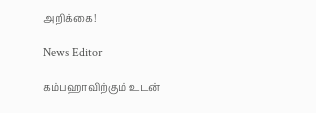அறிக்கை!

News Editor

கம்பஹாவிற்கும் உடன்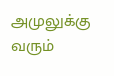அமுலுக்கு வரும்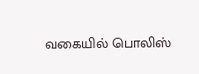வகையில் பொலிஸ்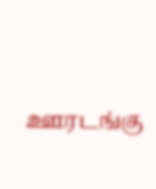ஊரடங்கு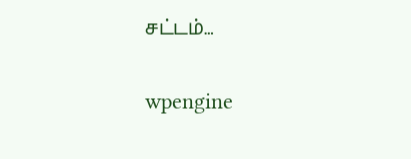சட்டம்…

wpengine